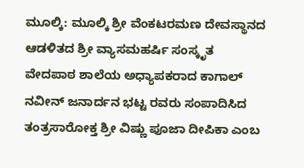ಮೂಲ್ಕಿ: ಮೂಲ್ಕಿ ಶ್ರೀ ವೆಂಕಟರಮಣ ದೇವಸ್ಥಾನದ ಆಡಳಿತದ ಶ್ರೀ ವ್ಯಾಸಮಹರ್ಷಿ ಸಂಸ್ಕೃತ ವೇದಪಾಠ ಶಾಲೆಯ ಅಧ್ಯಾಪಕರಾದ ಕಾಗಾಲ್ ನವೀನ್ ಜನಾರ್ದನ ಭಟ್ಟ ರವರು ಸಂಪಾದಿಸಿದ ತಂತ್ರಸಾರೋಕ್ತ ಶ್ರೀ ವಿಷ್ಣು ಪೂಜಾ ದೀಪಿಕಾ ಎಂಬ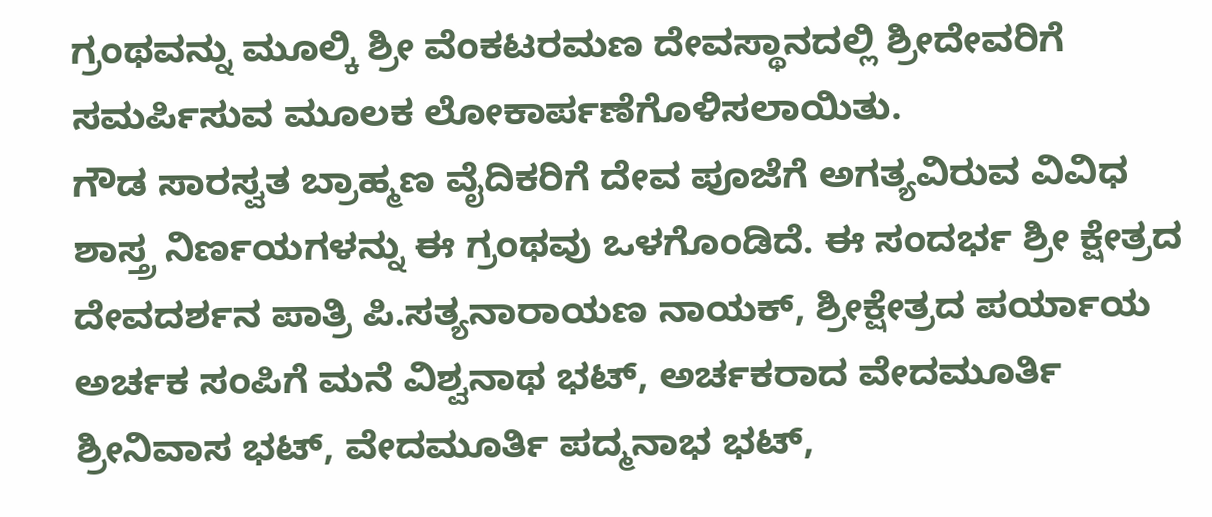ಗ್ರಂಥವನ್ನು ಮೂಲ್ಕಿ ಶ್ರೀ ವೆಂಕಟರಮಣ ದೇವಸ್ಥಾನದಲ್ಲಿ ಶ್ರೀದೇವರಿಗೆ ಸಮರ್ಪಿಸುವ ಮೂಲಕ ಲೋಕಾರ್ಪಣೆಗೊಳಿಸಲಾಯಿತು.
ಗೌಡ ಸಾರಸ್ವತ ಬ್ರಾಹ್ಮಣ ವೈದಿಕರಿಗೆ ದೇವ ಪೂಜೆಗೆ ಅಗತ್ಯವಿರುವ ವಿವಿಧ ಶಾಸ್ತ್ರ ನಿರ್ಣಯಗಳನ್ನು ಈ ಗ್ರಂಥವು ಒಳಗೊಂಡಿದೆ. ಈ ಸಂದರ್ಭ ಶ್ರೀ ಕ್ಷೇತ್ರದ ದೇವದರ್ಶನ ಪಾತ್ರಿ ಪಿ.ಸತ್ಯನಾರಾಯಣ ನಾಯಕ್, ಶ್ರೀಕ್ಷೇತ್ರದ ಪರ್ಯಾಯ ಅರ್ಚಕ ಸಂಪಿಗೆ ಮನೆ ವಿಶ್ವನಾಥ ಭಟ್, ಅರ್ಚಕರಾದ ವೇದಮೂರ್ತಿ ಶ್ರೀನಿವಾಸ ಭಟ್, ವೇದಮೂರ್ತಿ ಪದ್ಮನಾಭ ಭಟ್,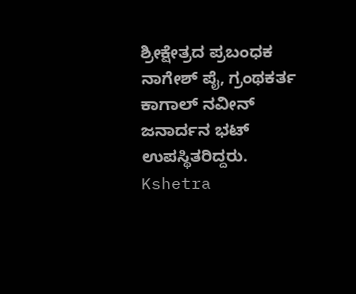ಶ್ರೀಕ್ಷೇತ್ರದ ಪ್ರಬಂಧಕ ನಾಗೇಶ್ ಪೈ, ಗ್ರಂಥಕರ್ತ ಕಾಗಾಲ್ ನವೀನ್ ಜನಾರ್ದನ ಭಟ್ ಉಪಸ್ಥಿತರಿದ್ದರು.
Kshetra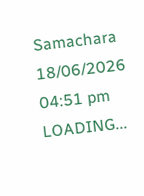Samachara
18/06/2026 04:51 pm
LOADING...